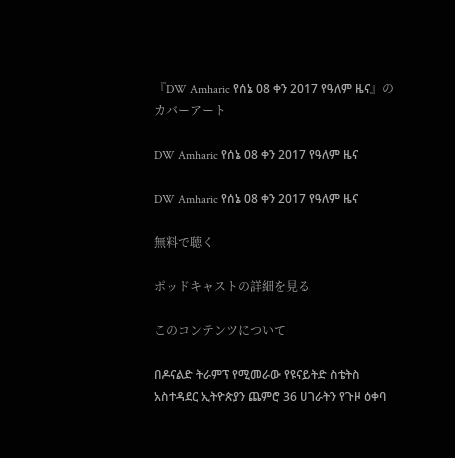『DW Amharic የሰኔ 08 ቀን 2017 የዓለም ዜና』のカバーアート

DW Amharic የሰኔ 08 ቀን 2017 የዓለም ዜና

DW Amharic የሰኔ 08 ቀን 2017 የዓለም ዜና

無料で聴く

ポッドキャストの詳細を見る

このコンテンツについて

በዶናልድ ትራምፕ የሚመራው የዩናይትድ ስቴትስ አስተዳደር ኢትዮጵያን ጨምሮ 36 ሀገራትን የጉዞ ዕቀባ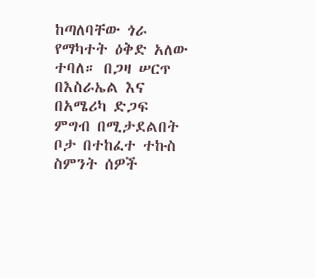ከጣለባቸው ጎራ የማካተት ዕቅድ አለው ተባለ። በጋዛ ሠርጥ በእስራኤል እና በአሜሪካ ድጋፍ ምግብ በሚታደልበት ቦታ በተከፈተ ተኩስ ስምንት ሰዎች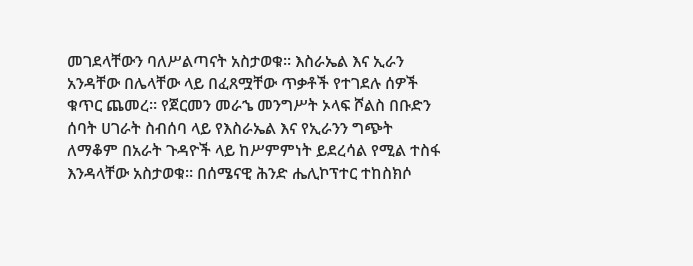መገደላቸውን ባለሥልጣናት አስታወቁ። እስራኤል እና ኢራን አንዳቸው በሌላቸው ላይ በፈጸሟቸው ጥቃቶች የተገደሉ ሰዎች ቁጥር ጨመረ። የጀርመን መራኄ መንግሥት ኦላፍ ሾልስ በቡድን ሰባት ሀገራት ስብሰባ ላይ የእስራኤል እና የኢራንን ግጭት ለማቆም በአራት ጉዳዮች ላይ ከሥምምነት ይደረሳል የሚል ተስፋ እንዳላቸው አስታወቁ። በሰሜናዊ ሕንድ ሔሊኮፕተር ተከስክሶ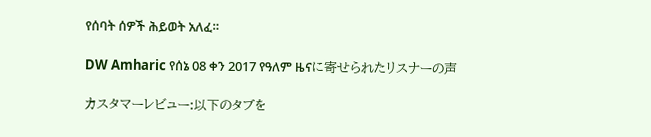የሰባት ሰዎች ሕይወት አለፈ።

DW Amharic የሰኔ 08 ቀን 2017 የዓለም ዜናに寄せられたリスナーの声

カスタマーレビュー:以下のタブを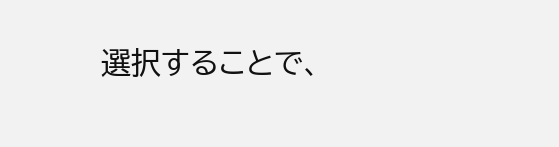選択することで、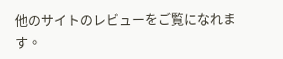他のサイトのレビューをご覧になれます。